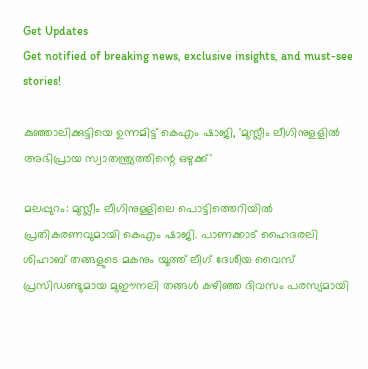Get Updates
Get notified of breaking news, exclusive insights, and must-see stories!

കുഞ്ഞാലിക്കുട്ടിയെ ഉന്നമിട്ട് കെഎം ഷാജി, 'മുസ്ലീം ലീഗിനുളളിൽ അഭിപ്രായ സ്വാതന്ത്ര്യത്തിന്റെ ഒഴുക്ക്'

മലപ്പുറം: മുസ്ലീം ലീഗിനുള്ളിലെ പൊട്ടിത്തെറിയില്‍ പ്രതികരണവുമായി കെഎം ഷാജി. പാണക്കാട് ഹൈദരലി ശിഹാബ് തങ്ങളുടെ മകനും യൂത്ത് ലീഗ് ദേശീയ വൈസ് പ്രസിഡണ്ടുമായ മുഈനലി തങ്ങള്‍ കഴിഞ്ഞ ദിവസം പരസ്യമായി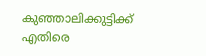കുഞ്ഞാലിക്കുട്ടിക്ക് എതിരെ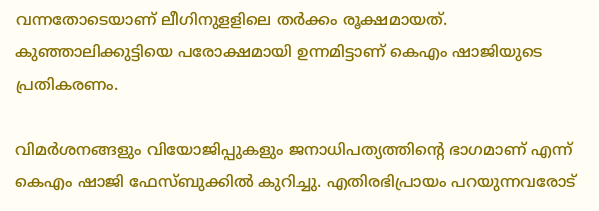വന്നതോടെയാണ് ലീഗിനുളളിലെ തര്‍ക്കം രൂക്ഷമായത്. കുഞ്ഞാലിക്കുട്ടിയെ പരോക്ഷമായി ഉന്നമിട്ടാണ് കെഎം ഷാജിയുടെ പ്രതികരണം.

വിമര്‍ശനങ്ങളും വിയോജിപ്പുകളും ജനാധിപത്യത്തിന്റെ ഭാഗമാണ് എന്ന് കെഎം ഷാജി ഫേസ്ബുക്കില്‍ കുറിച്ചു. എതിരഭിപ്രായം പറയുന്നവരോട്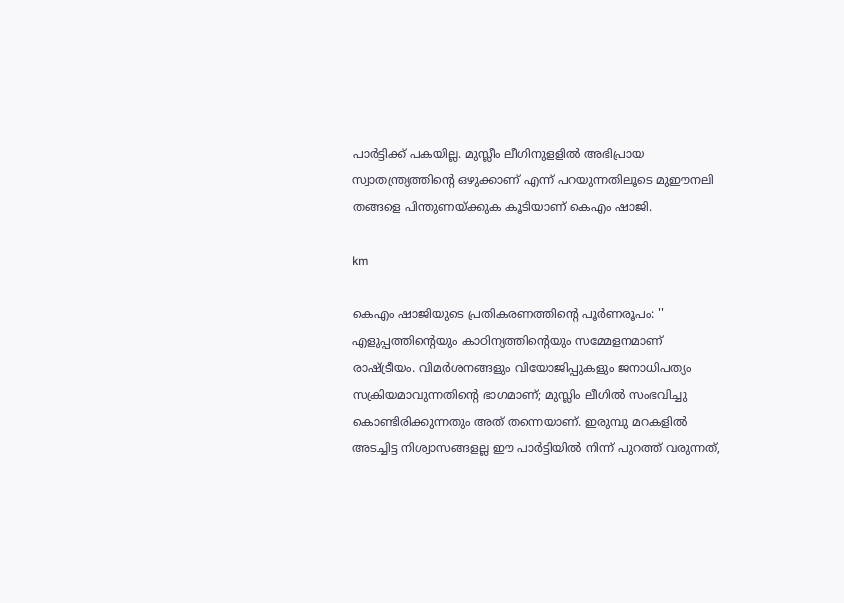പാര്‍ട്ടിക്ക് പകയില്ല. മുസ്ലീം ലീഗിനുളളില്‍ അഭിപ്രായ സ്വാതന്ത്ര്യത്തിന്റെ ഒഴുക്കാണ് എന്ന് പറയുന്നതിലൂടെ മുഈനലി തങ്ങളെ പിന്തുണയ്ക്കുക കൂടിയാണ് കെഎം ഷാജി.

km

കെഎം ഷാജിയുടെ പ്രതികരണത്തിന്റെ പൂര്‍ണരൂപം: '' എളുപ്പത്തിന്റെയും കാഠിന്യത്തിന്റെയും സമ്മേളനമാണ് രാഷ്ട്രീയം. വിമർശനങ്ങളും വിയോജിപ്പുകളും ജനാധിപത്യം സക്രിയമാവുന്നതിൻ്റെ ഭാഗമാണ്; മുസ്ലിം ലീഗിൽ സംഭവിച്ചു കൊണ്ടിരിക്കുന്നതും അത് തന്നെയാണ്. ഇരുമ്പു മറകളിൽ അടച്ചിട്ട നിശ്വാസങ്ങളല്ല ഈ പാർട്ടിയിൽ നിന്ന് പുറത്ത് വരുന്നത്,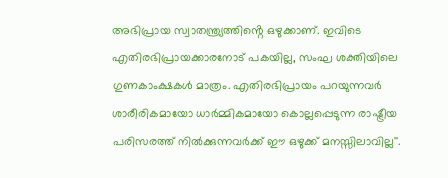അഭിപ്രായ സ്വാതന്ത്ര്യത്തിൻ്റെ ഒഴുക്കാണ്. ഇവിടെ എതിരഭിപ്രായക്കാരനോട് പകയില്ല, സംഘ ശക്തിയിലെ ഗുണകാംക്ഷകൾ മാത്രം. എതിരഭിപ്രായം പറയുന്നവർ ശാരീരികമായോ ധാർമ്മികമായോ കൊല്ലപ്പെടുന്ന രാഷ്ട്രീയ പരിസരത്ത് നിൽക്കുന്നവർക്ക് ഈ ഒഴുക്ക് മനസ്സിലാവില്ല''.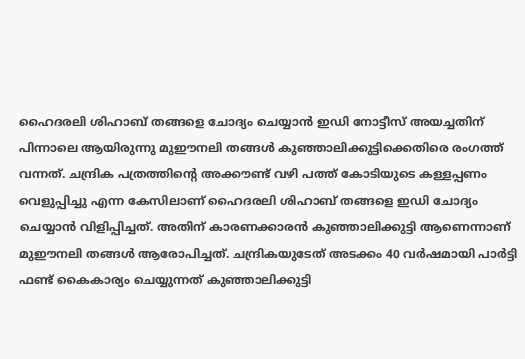ഹൈദരലി ശിഹാബ് തങ്ങളെ ചോദ്യം ചെയ്യാന്‍ ഇഡി നോട്ടീസ് അയച്ചതിന് പിന്നാലെ ആയിരുന്നു മുഈനലി തങ്ങള്‍ കുഞ്ഞാലിക്കുട്ടിക്കെതിരെ രംഗത്ത് വന്നത്. ചന്ദ്രിക പത്രത്തിന്റെ അക്കൗണ്ട് വഴി പത്ത് കോടിയുടെ കള്ളപ്പണം വെളുപ്പിച്ചു എന്ന കേസിലാണ് ഹൈദരലി ശിഹാബ് തങ്ങളെ ഇഡി ചോദ്യം ചെയ്യാന്‍ വിളിപ്പിച്ചത്. അതിന് കാരണക്കാരന്‍ കുഞ്ഞാലിക്കുട്ടി ആണെന്നാണ് മുഈനലി തങ്ങള്‍ ആരോപിച്ചത്. ചന്ദ്രികയുടേത് അടക്കം 40 വര്‍ഷമായി പാര്‍ട്ടി ഫണ്ട് കൈകാര്യം ചെയ്യുന്നത് കുഞ്ഞാലിക്കുട്ടി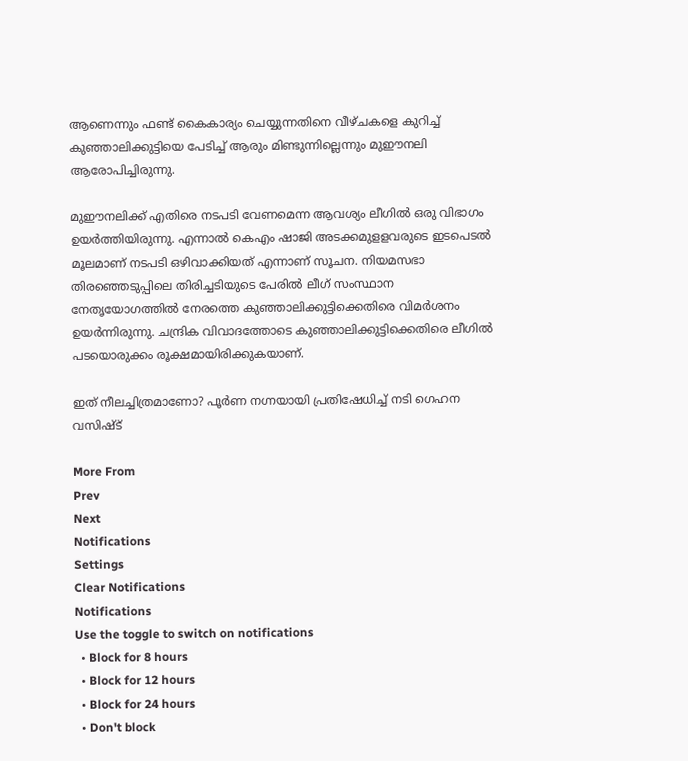ആണെന്നും ഫണ്ട് കൈകാര്യം ചെയ്യുന്നതിനെ വീഴ്ചകളെ കുറിച്ച് കുഞ്ഞാലിക്കുട്ടിയെ പേടിച്ച് ആരും മിണ്ടുന്നില്ലെന്നും മുഈനലി ആരോപിച്ചിരുന്നു.

മുഈനലിക്ക് എതിരെ നടപടി വേണമെന്ന ആവശ്യം ലീഗില്‍ ഒരു വിഭാഗം ഉയര്‍ത്തിയിരുന്നു. എന്നാല്‍ കെഎം ഷാജി അടക്കമുളളവരുടെ ഇടപെടല്‍ മൂലമാണ് നടപടി ഒഴിവാക്കിയത് എന്നാണ് സൂചന. നിയമസഭാ തിരഞ്ഞെടുപ്പിലെ തിരിച്ചടിയുടെ പേരില്‍ ലീഗ് സംസ്ഥാന നേതൃയോഗത്തില്‍ നേരത്തെ കുഞ്ഞാലിക്കുട്ടിക്കെതിരെ വിമര്‍ശനം ഉയര്‍ന്നിരുന്നു. ചന്ദ്രിക വിവാദത്തോടെ കുഞ്ഞാലിക്കുട്ടിക്കെതിരെ ലീഗില്‍ പടയൊരുക്കം രൂക്ഷമായിരിക്കുകയാണ്.

ഇത് നീലച്ചിത്രമാണോ? പൂർണ നഗ്നയായി പ്രതിഷേധിച്ച് നടി ഗെഹന വസിഷ്ട്

More From
Prev
Next
Notifications
Settings
Clear Notifications
Notifications
Use the toggle to switch on notifications
  • Block for 8 hours
  • Block for 12 hours
  • Block for 24 hours
  • Don't block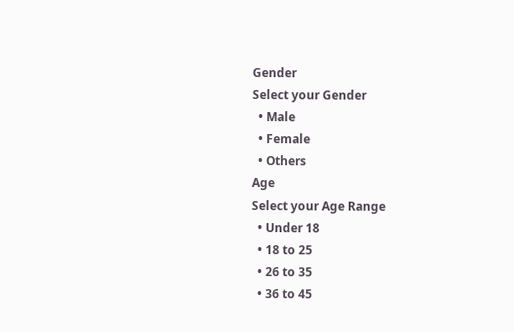Gender
Select your Gender
  • Male
  • Female
  • Others
Age
Select your Age Range
  • Under 18
  • 18 to 25
  • 26 to 35
  • 36 to 45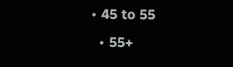• 45 to 55
  • 55+